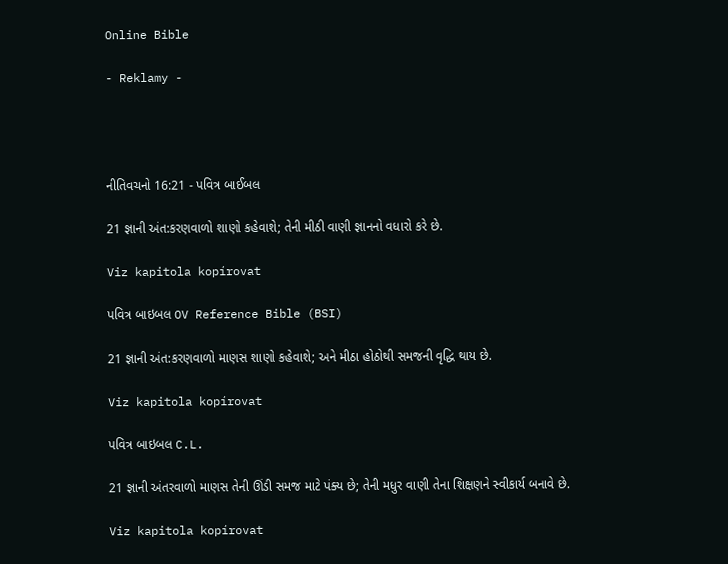Online Bible

- Reklamy -




નીતિવચનો 16:21 - પવિત્ર બાઈબલ

21 જ્ઞાની અંત:કરણવાળો શાણો કહેવાશે; તેની મીઠી વાણી જ્ઞાનનો વધારો કરે છે.

Viz kapitola kopírovat

પવિત્ર બાઇબલ OV Reference Bible (BSI)

21 જ્ઞાની અંત:કરણવાળો માણસ શાણો કહેવાશે; અને મીઠા હોઠોથી સમજની વૃદ્ધિ થાય છે.

Viz kapitola kopírovat

પવિત્ર બાઇબલ C.L.

21 જ્ઞાની અંતરવાળો માણસ તેની ઊંડી સમજ માટે પંક્ય છે; તેની મધુર વાણી તેના શિક્ષણને સ્વીકાર્ય બનાવે છે.

Viz kapitola kopírovat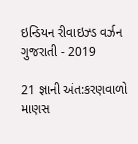ઇન્ડિયન રીવાઇઝ્ડ વર્ઝન ગુજરાતી - 2019

21 જ્ઞાની અંત:કરણવાળો માણસ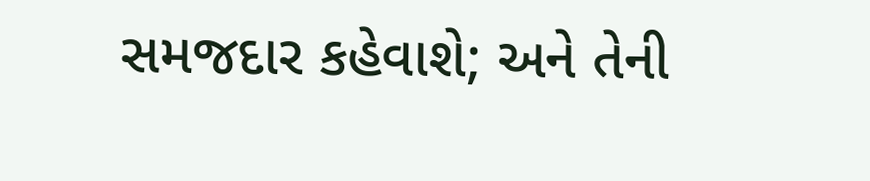સમજદાર કહેવાશે; અને તેની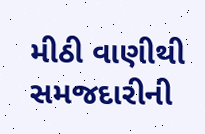મીઠી વાણીથી સમજદારીની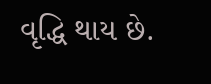વૃદ્ધિ થાય છે.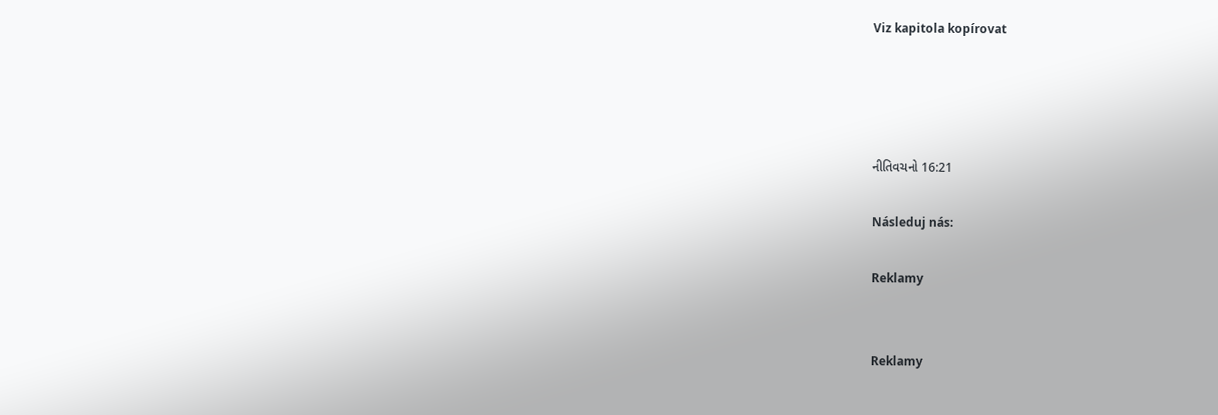Viz kapitola kopírovat




નીતિવચનો 16:21

Následuj nás:

Reklamy


Reklamy